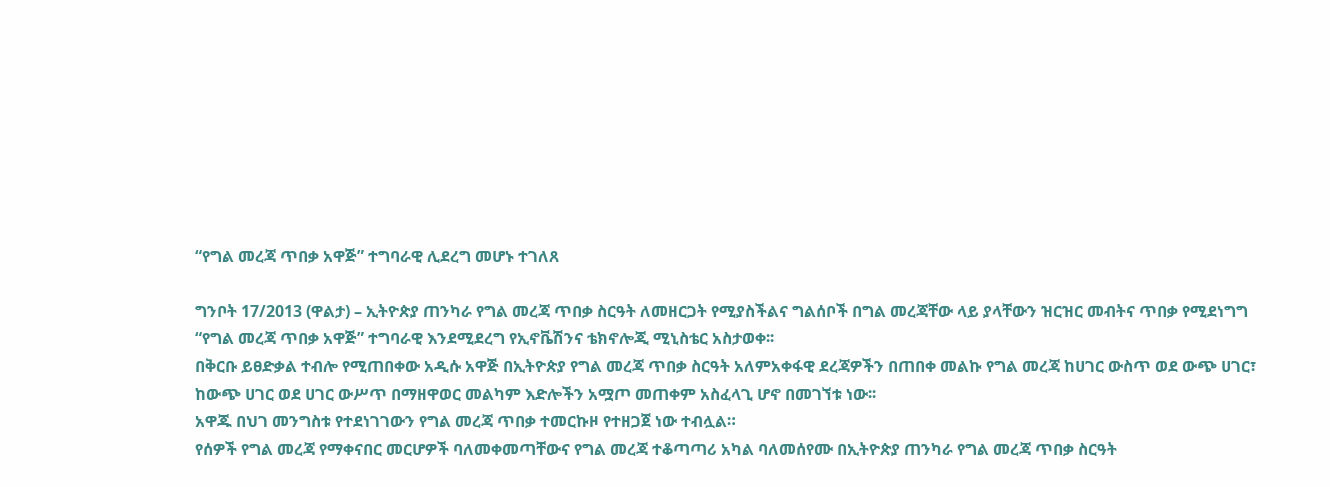“የግል መረጃ ጥበቃ አዋጅ” ተግባራዊ ሊደረግ መሆኑ ተገለጸ

ግንቦት 17/2013 (ዋልታ) – ኢትዮጵያ ጠንካራ የግል መረጃ ጥበቃ ስርዓት ለመዘርጋት የሚያስችልና ግልሰቦች በግል መረጃቸው ላይ ያላቸውን ዝርዝር መብትና ጥበቃ የሚደነግግ “የግል መረጃ ጥበቃ አዋጅ” ተግባራዊ እንደሚደረግ የኢኖቬሽንና ቴክኖሎጂ ሚኒስቴር አስታወቀ፡፡
በቅርቡ ይፀድቃል ተብሎ የሚጠበቀው አዲሱ አዋጅ በኢትዮጵያ የግል መረጃ ጥበቃ ስርዓት አለምአቀፋዊ ደረጃዎችን በጠበቀ መልኩ የግል መረጃ ከሀገር ውስጥ ወደ ውጭ ሀገር፣ ከውጭ ሀገር ወደ ሀገር ውሥጥ በማዘዋወር መልካም እድሎችን አሟጦ መጠቀም አስፈላጊ ሆኖ በመገኘቱ ነው፡፡
አዋጁ በህገ መንግስቱ የተደነገገውን የግል መረጃ ጥበቃ ተመርኩዞ የተዘጋጀ ነው ተብሏል።
የሰዎች የግል መረጃ የማቀናበር መርሆዎች ባለመቀመጣቸውና የግል መረጃ ተቆጣጣሪ አካል ባለመሰየሙ በኢትዮጵያ ጠንካራ የግል መረጃ ጥበቃ ስርዓት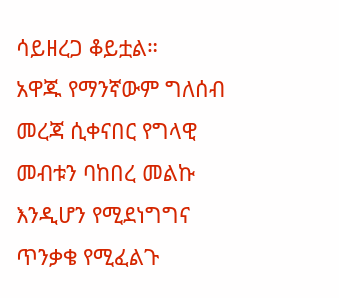ሳይዘረጋ ቆይቷል።
አዋጁ የማንኛውም ግለሰብ መረጃ ሲቀናበር የግላዊ መብቱን ባከበረ መልኩ እንዲሆን የሚደነግግና ጥንቃቄ የሚፈልጉ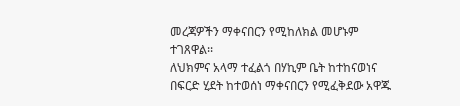መረጃዎችን ማቀናበርን የሚከለክል መሆኑም ተገጸዋል፡፡
ለህክምና አላማ ተፈልጎ በሃኪም ቤት ከተከናወነና በፍርድ ሂደት ከተወሰነ ማቀናበርን የሚፈቅደው አዋጁ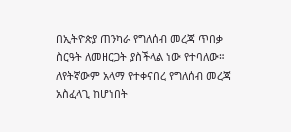በኢትዮጵያ ጠንካራ የግለሰብ መረጃ ጥበቃ ስርዓት ለመዘርጋት ያስችላል ነው የተባለው።
ለየትኛውም አላማ የተቀናበረ የግለሰብ መረጃ አስፈላጊ ከሆነበት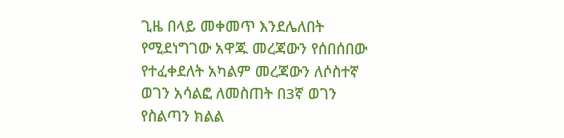ጊዜ በላይ መቀመጥ እንደሌለበት የሚደነግገው አዋጁ መረጃውን የሰበሰበው የተፈቀደለት አካልም መረጃውን ለሶስተኛ ወገን አሳልፎ ለመስጠት በ3ኛ ወገን የስልጣን ክልል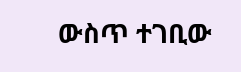ውስጥ ተገቢው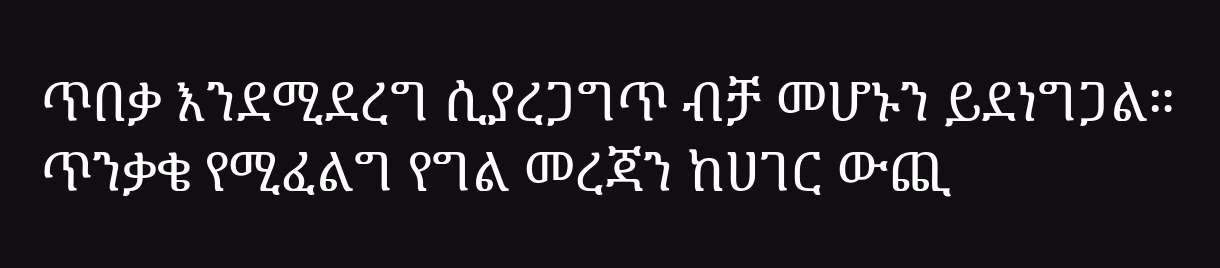ጥበቃ እንደሚደረግ ሲያረጋግጥ ብቻ መሆኑን ይደነግጋል።
ጥንቃቄ የሚፈልግ የግል መረጃን ከሀገር ውጪ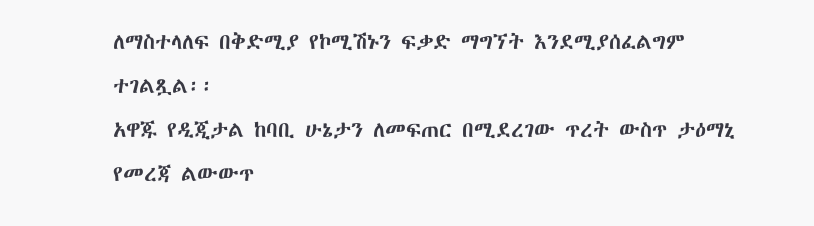ለማስተላለፍ በቅድሚያ የኮሚሽኑን ፍቃድ ማግኘት እንደሚያሰፈልግም ተገልጿል፡፡
አዋጁ የዲጂታል ከባቢ ሁኔታን ለመፍጠር በሚደረገው ጥረት ውስጥ ታዕማኒ የመረጃ ልውውጥ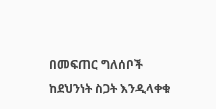በመፍጠር ግለሰቦች ከደህንነት ስጋት እንዲላቀቁ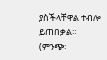ያስችላቸዋል ተብሎ ይጠበቃል።
(ምንጭ፡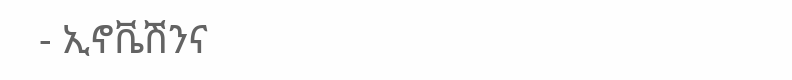- ኢኖቬሽንና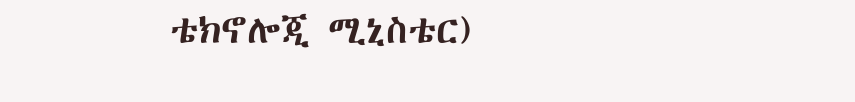ቴክኖሎጂ ሚኒስቴር)